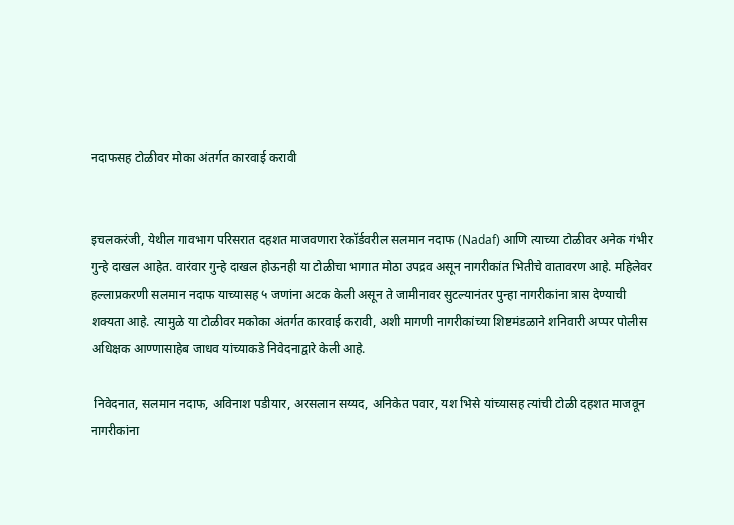नदाफसह टोळीवर मोका अंतर्गत कारवाई करावी


इचलकरंजी, येथील गावभाग परिसरात दहशत माजवणारा रेकॉर्डवरील सलमान नदाफ (Nadaf) आणि त्याच्या टोळीवर अनेक गंभीर गुन्हे दाखल आहेत. वारंवार गुन्हे दाखल होऊनही या टोळीचा भागात मोठा उपद्रव असून नागरीकांत भितीचे वातावरण आहे. महिलेवर हल्लाप्रकरणी सलमान नदाफ याच्यासह ५ जणांना अटक केली असून ते जामीनावर सुटल्यानंतर पुन्हा नागरीकांना त्रास देण्याची शक्यता आहे. त्यामुळे या टोळीवर मकोका अंतर्गत कारवाई करावी, अशी मागणी नागरीकांच्या शिष्टमंडळाने शनिवारी अप्पर पोलीस अधिक्षक आण्णासाहेब जाधव यांच्याकडे निवेदनाद्वारे केली आहे.

 निवेदनात, सलमान नदाफ, अविनाश पडीयार, अरसलान सय्यद, अनिकेत पवार, यश भिसे यांच्यासह त्यांची टोळी दहशत माजवून नागरीकांना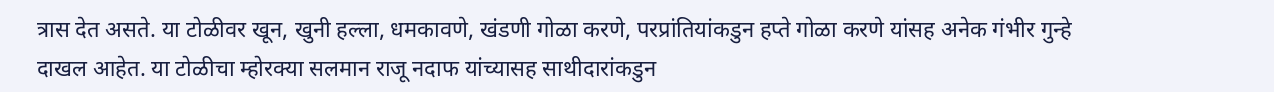त्रास देत असते. या टोळीवर खून, खुनी हल्ला, धमकावणे, खंडणी गोळा करणे, परप्रांतियांकडुन हप्ते गोळा करणे यांसह अनेक गंभीर गुन्हे दाखल आहेत. या टोळीचा म्होरक्या सलमान राजू नदाफ यांच्यासह साथीदारांकडुन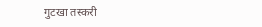गुटखा तस्करी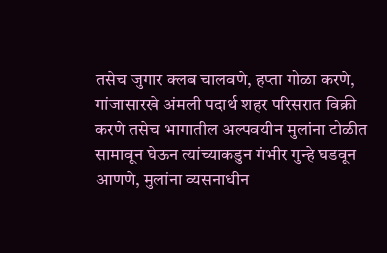तसेच जुगार क्लब चालवणे, हप्ता गोळा करणे, गांजासारखे अंमली पदार्थ शहर परिसरात विक्री करणे तसेच भागातील अल्पवयीन मुलांना टोळीत सामावून घेऊन त्यांच्याकडुन गंभीर गुन्हे घडवून आणणे, मुलांना व्यसनाधीन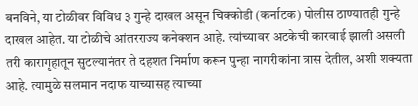बनविने, या टोळीवर विविध ३ गुन्हे दाखल असून चिक्कोडी (कर्नाटक) पोलीस ठाण्यातही गुन्हे दाखल आहेत. या टोळीचे आंतरराज्य कनेक्शन आहे. त्यांच्यावर अटकेची कारवाई झाली असली तरी कारागृहातून सुटल्यानंतर ते दहशत निर्माण करून पुन्हा नागरीकांना त्रास देतील, अशी शक्यता आहे. त्यामुळे सलमान नदाफ याच्यासह त्याच्या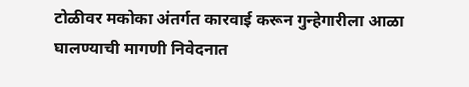टोळीवर मकोका अंतर्गत कारवाई करून गुन्हेगारीला आळा घालण्याची मागणी निवेदनात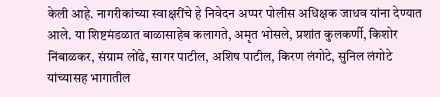केली आहे. नागरीकांच्या स्वाक्षरींचे हे निवेदन अप्पर पोलीस अधिक्षक जाधव यांना देण्यात आले. या शिष्टमंडळात बाळासाहेब कलागते, अमृत भोसले, प्रशांत कुलकर्णी, किशोर निंबाळकर, संग्राम लोंढे, सागर पाटील, अशिष पाटील, किरण लंगोटे, सुनिल लंगोटे यांच्यासह भागातील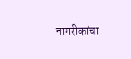नागरीकांचा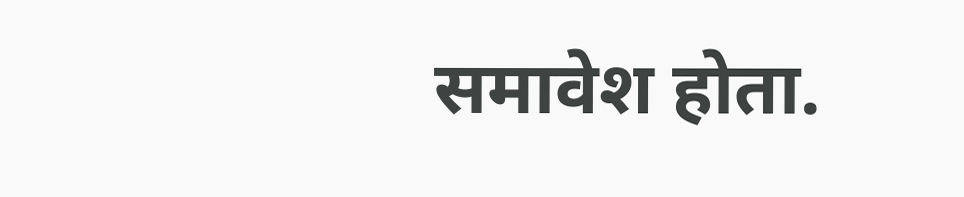समावेश होता.